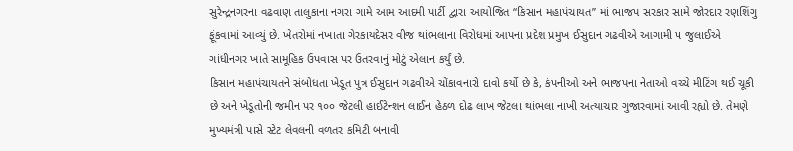સુરેન્દ્રનગરના વઢવાણ તાલુકાના નગરા ગામે આમ આદમી પાર્ટી દ્વારા આયોજિત “કિસાન મહાપંચાયત” માં ભાજપ સરકાર સામે જોરદાર રણશિંગુ ફૂંકવામાં આવ્યું છે. ખેતરોમાં નખાતા ગેરકાયદેસર વીજ થાંભલાના વિરોધમાં આપના પ્રદેશ પ્રમુખ ઈસુદાન ગઢવીએ આગામી ૫ જુલાઈએ ગાંધીનગર ખાતે સામૂહિક ઉપવાસ પર ઉતરવાનું મોટું એલાન કર્યું છે.
કિસાન મહાપંચાયતને સંબોધતા ખેડૂત પુત્ર ઈસુદાન ગઢવીએ ચોંકાવનારો દાવો કર્યો છે કે, કંપનીઓ અને ભાજપના નેતાઓ વચ્ચે મીટિંગ થઈ ચૂકી છે અને ખેડૂતોની જમીન પર ૧૦૦ જેટલી હાઈટેન્શન લાઈન હેઠળ દોઢ લાખ જેટલા થાંભલા નાખી અત્યાચાર ગુજારવામાં આવી રહ્યો છે. તેમણે મુખ્યમંત્રી પાસે સ્ટેટ લેવલની વળતર કમિટી બનાવી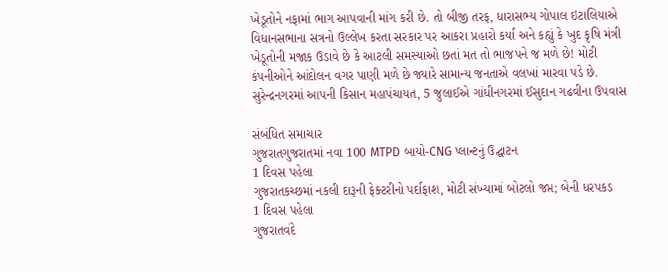ખેડૂતોને નફામાં ભાગ આપવાની માંગ કરી છે. તો બીજી તરફ, ધારાસભ્ય ગોપાલ ઇટાલિયાએ વિધાનસભાના સત્રનો ઉલ્લેખ કરતા સરકાર પર આકરા પ્રહારો કર્યા અને કહ્યું કે ખુદ કૃષિ મંત્રી ખેડૂતોની મજાક ઉડાવે છે કે આટલી સમસ્યાઓ છતાં મત તો ભાજપને જ મળે છે! મોટી કંપનીઓને આંદોલન વગર પાણી મળે છે જ્યારે સામાન્ય જનતાએ વલખાં મારવા પડે છે.
સુરેન્દ્રનગરમાં આપની કિસાન મહાપંચાયત, 5 જુલાઈએ ગાંધીનગરમાં ઈસુદાન ગઢવીના ઉપવાસ

સંબંધિત સમાચાર
ગુજરાતગુજરાતમાં નવા 100 MTPD બાયો-CNG પ્લાન્ટનું ઉદ્ઘાટન
1 દિવસ પહેલા
ગુજરાતકચ્છમાં નકલી દારૂની ફેક્ટરીનો પર્દાફાશ, મોટી સંખ્યામાં બોટલો જપ્ત; બેની ધરપકડ
1 દિવસ પહેલા
ગુજરાતવંદે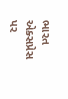ભારત એક્સપ્રેસ પર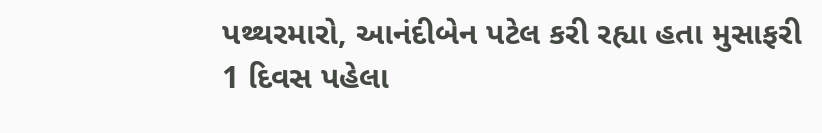પથ્થરમારો, આનંદીબેન પટેલ કરી રહ્યા હતા મુસાફરી
1 દિવસ પહેલા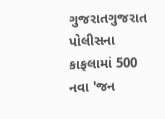ગુજરાતગુજરાત પોલીસના કાફલામાં 500 નવા 'જન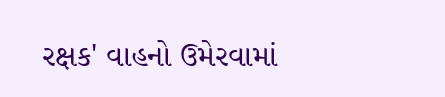રક્ષક' વાહનો ઉમેરવામાં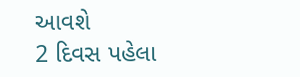આવશે
2 દિવસ પહેલા